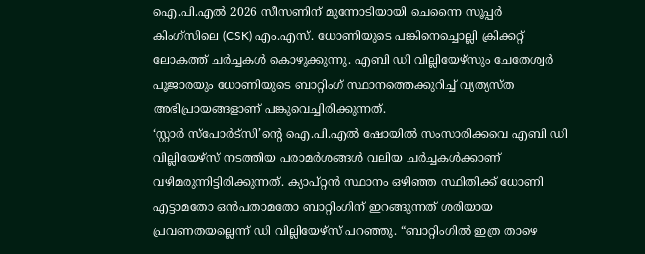ഐ.പി.എൽ 2026 സീസണിന് മുന്നോടിയായി ചെന്നൈ സൂപ്പർ കിംഗ്സിലെ (CSK) എം.എസ്. ധോണിയുടെ പങ്കിനെച്ചൊല്ലി ക്രിക്കറ്റ് ലോകത്ത് ചർച്ചകൾ കൊഴുക്കുന്നു. എബി ഡി വില്ലിയേഴ്സും ചേതേശ്വർ പൂജാരയും ധോണിയുടെ ബാറ്റിംഗ് സ്ഥാനത്തെക്കുറിച്ച് വ്യത്യസ്ത അഭിപ്രായങ്ങളാണ് പങ്കുവെച്ചിരിക്കുന്നത്.
‘സ്റ്റാർ സ്പോർട്സി’ന്റെ ഐ.പി.എൽ ഷോയിൽ സംസാരിക്കവെ എബി ഡി വില്ലിയേഴ്സ് നടത്തിയ പരാമർശങ്ങൾ വലിയ ചർച്ചകൾക്കാണ് വഴിമരുന്നിട്ടിരിക്കുന്നത്. ക്യാപ്റ്റൻ സ്ഥാനം ഒഴിഞ്ഞ സ്ഥിതിക്ക് ധോണി എട്ടാമതോ ഒൻപതാമതോ ബാറ്റിംഗിന് ഇറങ്ങുന്നത് ശരിയായ പ്രവണതയല്ലെന്ന് ഡി വില്ലിയേഴ്സ് പറഞ്ഞു. “ബാറ്റിംഗിൽ ഇത്ര താഴെ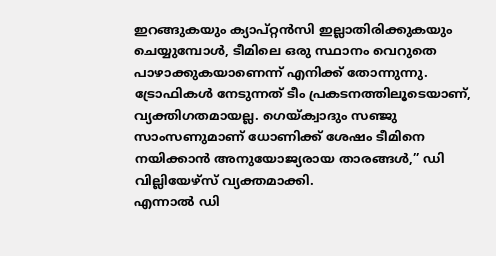ഇറങ്ങുകയും ക്യാപ്റ്റൻസി ഇല്ലാതിരിക്കുകയും ചെയ്യുമ്പോൾ, ടീമിലെ ഒരു സ്ഥാനം വെറുതെ പാഴാക്കുകയാണെന്ന് എനിക്ക് തോന്നുന്നു. ട്രോഫികൾ നേടുന്നത് ടീം പ്രകടനത്തിലൂടെയാണ്, വ്യക്തിഗതമായല്ല. ഗെയ്ക്വാദും സഞ്ജു സാംസണുമാണ് ധോണിക്ക് ശേഷം ടീമിനെ നയിക്കാൻ അനുയോജ്യരായ താരങ്ങൾ,” ഡി വില്ലിയേഴ്സ് വ്യക്തമാക്കി.
എന്നാൽ ഡി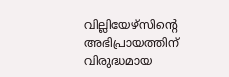വില്ലിയേഴ്സിന്റെ അഭിപ്രായത്തിന് വിരുദ്ധമായ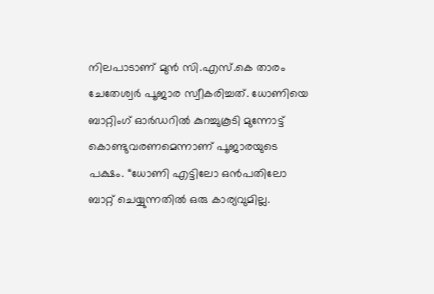നിലപാടാണ് മുൻ സി.എസ്.കെ താരം ചേതേശ്വർ പൂജാര സ്വീകരിച്ചത്. ധോണിയെ ബാറ്റിംഗ് ഓർഡറിൽ കുറച്ചുകൂടി മുന്നോട്ട് കൊണ്ടുവരണമെന്നാണ് പൂജാരയുടെ പക്ഷം. “ധോണി എട്ടിലോ ഒൻപതിലോ ബാറ്റ് ചെയ്യുന്നതിൽ ഒരു കാര്യവുമില്ല.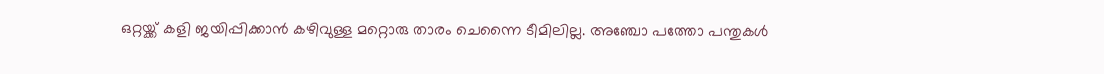ഒറ്റയ്ക്ക് കളി ജയിപ്പിക്കാൻ കഴിവുള്ള മറ്റൊരു താരം ചെന്നൈ ടീമിലില്ല. അഞ്ചോ പത്തോ പന്തുകൾ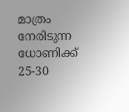മാത്രം നേരിടുന്ന ധോണിക്ക് 25-30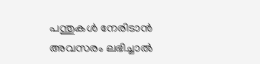പന്തുകൾ നേരിടാൻ അവസരം ലഭിച്ചാൽ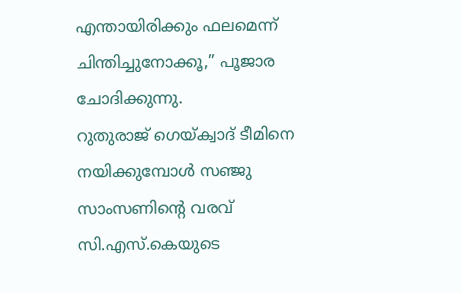എന്തായിരിക്കും ഫലമെന്ന് ചിന്തിച്ചുനോക്കൂ,” പൂജാര ചോദിക്കുന്നു.
റുതുരാജ് ഗെയ്ക്വാദ് ടീമിനെ നയിക്കുമ്പോൾ സഞ്ജു സാംസണിന്റെ വരവ് സി.എസ്.കെയുടെ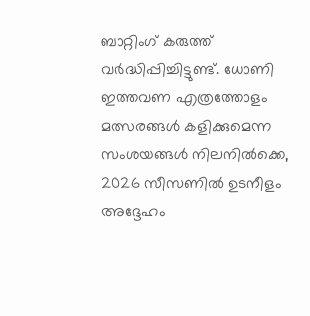ബാറ്റിംഗ് കരുത്ത് വർദ്ധിപ്പിച്ചിട്ടുണ്ട്. ധോണി ഇത്തവണ എത്രത്തോളം മത്സരങ്ങൾ കളിക്കുമെന്ന സംശയങ്ങൾ നിലനിൽക്കെ, 2026 സീസണിൽ ഉടനീളം അദ്ദേഹം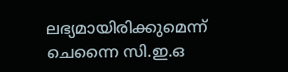ലഭ്യമായിരിക്കുമെന്ന് ചെന്നൈ സി.ഇ.ഒ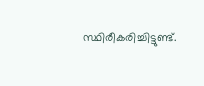സ്ഥിരീകരിച്ചിട്ടുണ്ട്.